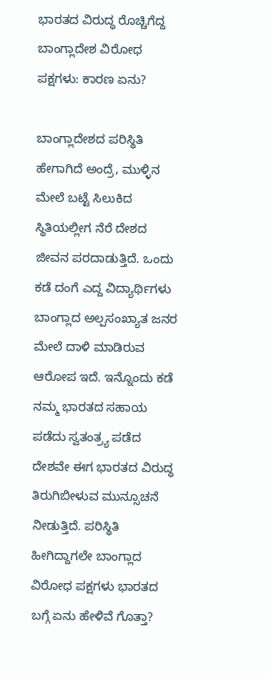ಭಾರತದ ವಿರುದ್ಧ ರೊಚ್ಚಿಗೆದ್ದ ಬಾಂಗ್ಲಾದೇಶ ವಿರೋಧ ಪಕ್ಷಗಳು: ಕಾರಣ ಏನು?

ಬಾಂಗ್ಲಾದೇಶದ ಪರಿಸ್ಥಿತಿ ಹೇಗಾಗಿದೆ ಅಂದ್ರೆ, ಮುಳ್ಳಿನ ಮೇಲೆ ಬಟ್ಟೆ ಸಿಲುಕಿದ ಸ್ಥಿತಿಯಲ್ಲೀಗ ನೆರೆ ದೇಶದ ಜೀವನ ಪರದಾಡುತ್ತಿದೆ. ಒಂದು ಕಡೆ ದಂಗೆ ಎದ್ದ ವಿದ್ಯಾರ್ಥಿಗಳು ಬಾಂಗ್ಲಾದ ಅಲ್ಪಸಂಖ್ಯಾತ ಜನರ ಮೇಲೆ ದಾಳಿ ಮಾಡಿರುವ ಆರೋಪ ಇದೆ. ಇನ್ನೊಂದು ಕಡೆ ನಮ್ಮ ಭಾರತದ ಸಹಾಯ ಪಡೆದು ಸ್ವತಂತ್ರ್ಯ ಪಡೆದ ದೇಶವೇ ಈಗ ಭಾರತದ ವಿರುದ್ಧ ತಿರುಗಿಬೀಳುವ ಮುನ್ಸೂಚನೆ ನೀಡುತ್ತಿದೆ. ಪರಿಸ್ಥಿತಿ ಹೀಗಿದ್ದಾಗಲೇ ಬಾಂಗ್ಲಾದ ವಿರೋಧ ಪಕ್ಷಗಳು ಭಾರತದ ಬಗ್ಗೆ ಏನು ಹೇಳಿವೆ ಗೊತ್ತಾ?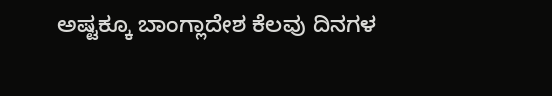ಅಷ್ಟಕ್ಕೂ ಬಾಂಗ್ಲಾದೇಶ ಕೆಲವು ದಿನಗಳ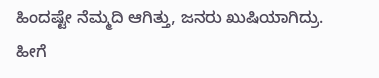ಹಿಂದಷ್ಟೇ ನೆಮ್ಮದಿ ಆಗಿತ್ತು, ಜನರು ಖುಷಿಯಾಗಿದ್ರು. ಹೀಗೆ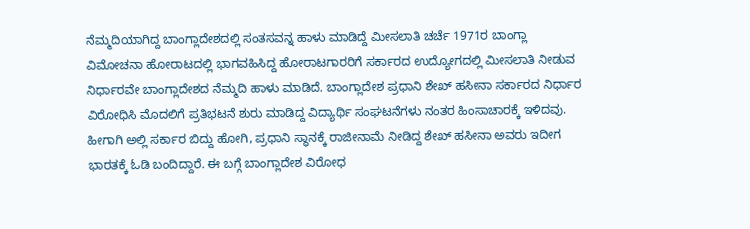ನೆಮ್ಮದಿಯಾಗಿದ್ದ ಬಾಂಗ್ಲಾದೇಶದಲ್ಲಿ ಸಂತಸವನ್ನ ಹಾಳು ಮಾಡಿದ್ದೆ ಮೀಸಲಾತಿ ಚರ್ಚೆ 1971ರ ಬಾಂಗ್ಲಾ ವಿಮೋಚನಾ ಹೋರಾಟದಲ್ಲಿ ಭಾಗವಹಿಸಿದ್ದ ಹೋರಾಟಗಾರರಿಗೆ ಸರ್ಕಾರದ ಉದ್ಯೋಗದಲ್ಲಿ ಮೀಸಲಾತಿ ನೀಡುವ ನಿರ್ಧಾರವೇ ಬಾಂಗ್ಲಾದೇಶದ ನೆಮ್ಮದಿ ಹಾಳು ಮಾಡಿದೆ. ಬಾಂಗ್ಲಾದೇಶ ಪ್ರಧಾನಿ ಶೇಖ್ ಹಸೀನಾ ಸರ್ಕಾರದ ನಿರ್ಧಾರ ವಿರೋಧಿಸಿ ಮೊದಲಿಗೆ ಪ್ರತಿಭಟನೆ ಶುರು ಮಾಡಿದ್ದ ವಿದ್ಯಾರ್ಥಿ ಸಂಘಟನೆಗಳು ನಂತರ ಹಿಂಸಾಚಾರಕ್ಕೆ ಇಳಿದವು. ಹೀಗಾಗಿ ಅಲ್ಲಿ ಸರ್ಕಾರ ಬಿದ್ದು ಹೋಗಿ, ಪ್ರಧಾನಿ ಸ್ಥಾನಕ್ಕೆ ರಾಜೀನಾಮೆ ನೀಡಿದ್ದ ಶೇಖ್ ಹಸೀನಾ ಅವರು ಇದೀಗ ಭಾರತಕ್ಕೆ ಓಡಿ ಬಂದಿದ್ದಾರೆ. ಈ ಬಗ್ಗೆ ಬಾಂಗ್ಲಾದೇಶ ವಿರೋಧ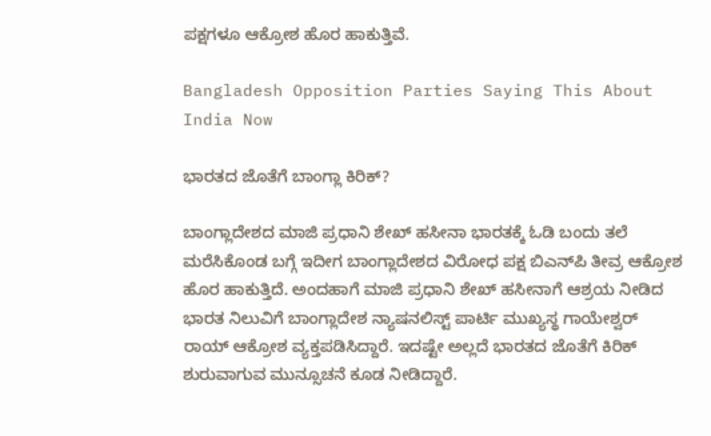ಪಕ್ಷಗಳೂ ಆಕ್ರೋಶ ಹೊರ ಹಾಕುತ್ತಿವೆ.

Bangladesh Opposition Parties Saying This About India Now

ಭಾರತದ ಜೊತೆಗೆ ಬಾಂಗ್ಲಾ ಕಿರಿಕ್?

ಬಾಂಗ್ಲಾದೇಶದ ಮಾಜಿ ಪ್ರಧಾನಿ ಶೇಖ್ ಹಸೀನಾ ಭಾರತಕ್ಕೆ ಓಡಿ ಬಂದು ತಲೆ ಮರೆಸಿಕೊಂಡ ಬಗ್ಗೆ ಇದೀಗ ಬಾಂಗ್ಲಾದೇಶದ ವಿರೋಧ ಪಕ್ಷ ಬಿಎನ್‌ಪಿ ತೀವ್ರ ಆಕ್ರೋಶ ಹೊರ ಹಾಕುತ್ತಿದೆ. ಅಂದಹಾಗೆ ಮಾಜಿ ಪ್ರಧಾನಿ ಶೇಖ್ ಹಸೀನಾಗೆ ಆಶ್ರಯ ನೀಡಿದ ಭಾರತ ನಿಲುವಿಗೆ ಬಾಂಗ್ಲಾದೇಶ ನ್ಯಾಷನಲಿಸ್ಟ್ ಪಾರ್ಟಿ ಮುಖ್ಯಸ್ಥ ಗಾಯೇಶ್ವರ್ ರಾಯ್ ಆಕ್ರೋಶ ವ್ಯಕ್ತಪಡಿಸಿದ್ದಾರೆ. ಇದಷ್ಟೇ ಅಲ್ಲದೆ ಭಾರತದ ಜೊತೆಗೆ ಕಿರಿಕ್ ಶುರುವಾಗುವ ಮುನ್ಸೂಚನೆ ಕೂಡ ನೀಡಿದ್ದಾರೆ.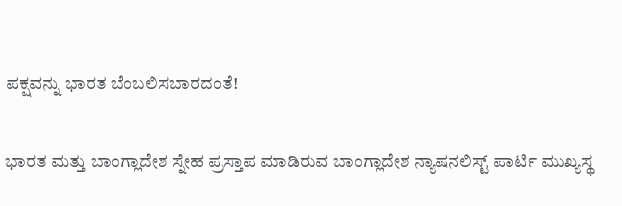ಪಕ್ಷವನ್ನು ಭಾರತ ಬೆಂಬಲಿಸಬಾರದಂತೆ!

ಭಾರತ ಮತ್ತು ಬಾಂಗ್ಲಾದೇಶ ಸ್ನೇಹ ಪ್ರಸ್ತಾಪ ಮಾಡಿರುವ ಬಾಂಗ್ಲಾದೇಶ ನ್ಯಾಷನಲಿಸ್ಟ್ ಪಾರ್ಟಿ ಮುಖ್ಯಸ್ಥ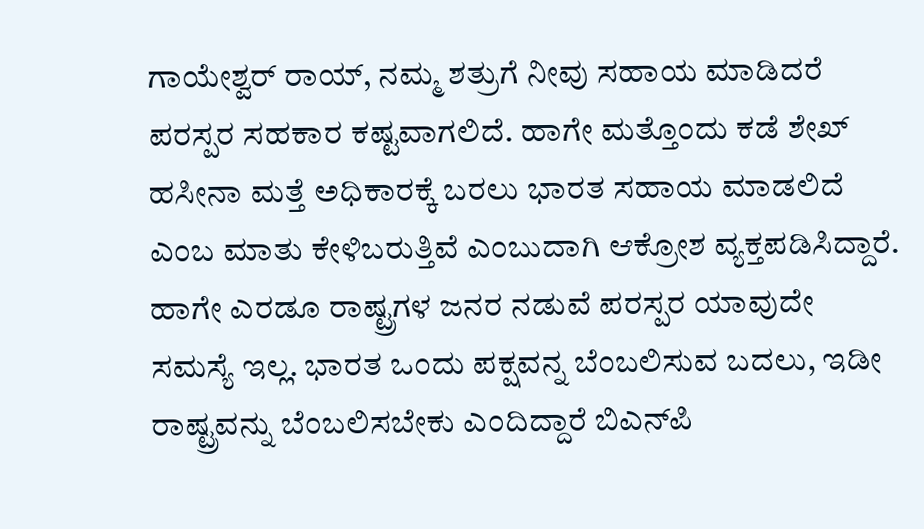ಗಾಯೇಶ್ವರ್ ರಾಯ್, ನಮ್ಮ ಶತ್ರುಗೆ ನೀವು ಸಹಾಯ ಮಾಡಿದರೆ ಪರಸ್ಪರ ಸಹಕಾರ ಕಷ್ಟವಾಗಲಿದೆ. ಹಾಗೇ ಮತ್ತೊಂದು ಕಡೆ ಶೇಖ್ ಹಸೀನಾ ಮತ್ತೆ ಅಧಿಕಾರಕ್ಕೆ ಬರಲು ಭಾರತ ಸಹಾಯ ಮಾಡಲಿದೆ ಎಂಬ ಮಾತು ಕೇಳಿಬರುತ್ತಿವೆ ಎಂಬುದಾಗಿ ಆಕ್ರೋಶ ವ್ಯಕ್ತಪಡಿಸಿದ್ದಾರೆ. ಹಾಗೇ ಎರಡೂ ರಾಷ್ಟ್ರಗಳ ಜನರ ನಡುವೆ ಪರಸ್ಪರ ಯಾವುದೇ ಸಮಸ್ಯೆ ಇಲ್ಲ. ಭಾರತ ಒಂದು ಪಕ್ಷವನ್ನ ಬೆಂಬಲಿಸುವ ಬದಲು, ಇಡೀ ರಾಷ್ಟ್ರವನ್ನು ಬೆಂಬಲಿಸಬೇಕು ಎಂದಿದ್ದಾರೆ ಬಿಎನ್‌ಪಿ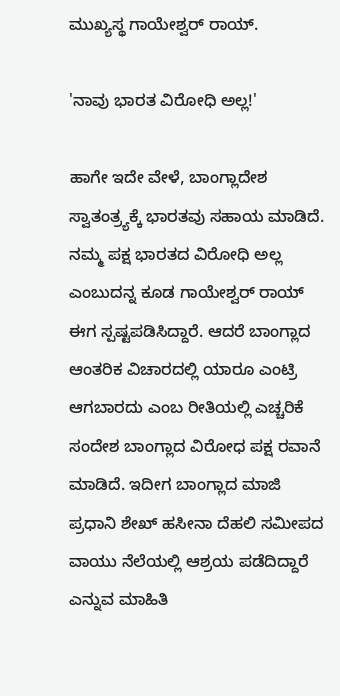ಮುಖ್ಯಸ್ಥ ಗಾಯೇಶ್ವರ್ ರಾಯ್.

'ನಾವು ಭಾರತ ವಿರೋಧಿ ಅಲ್ಲ!'

ಹಾಗೇ ಇದೇ ವೇಳೆ, ಬಾಂಗ್ಲಾದೇಶ ಸ್ವಾತಂತ್ರ್ಯಕ್ಕೆ ಭಾರತವು ಸಹಾಯ ಮಾಡಿದೆ. ನಮ್ಮ ಪಕ್ಷ ಭಾರತದ ವಿರೋಧಿ ಅಲ್ಲ ಎಂಬುದನ್ನ ಕೂಡ ಗಾಯೇಶ್ವರ್ ರಾಯ್ ಈಗ ಸ್ಪಷ್ಟಪಡಿಸಿದ್ದಾರೆ. ಆದರೆ ಬಾಂಗ್ಲಾದ ಆಂತರಿಕ ವಿಚಾರದಲ್ಲಿ ಯಾರೂ ಎಂಟ್ರಿ ಆಗಬಾರದು ಎಂಬ ರೀತಿಯಲ್ಲಿ ಎಚ್ಚರಿಕೆ ಸಂದೇಶ ಬಾಂಗ್ಲಾದ ವಿರೋಧ ಪಕ್ಷ ರವಾನೆ ಮಾಡಿದೆ. ಇದೀಗ ಬಾಂಗ್ಲಾದ ಮಾಜಿ ಪ್ರಧಾನಿ ಶೇಖ್ ಹಸೀನಾ ದೆಹಲಿ ಸಮೀಪದ ವಾಯು ನೆಲೆಯಲ್ಲಿ ಆಶ್ರಯ ಪಡೆದಿದ್ದಾರೆ ಎನ್ನುವ ಮಾಹಿತಿ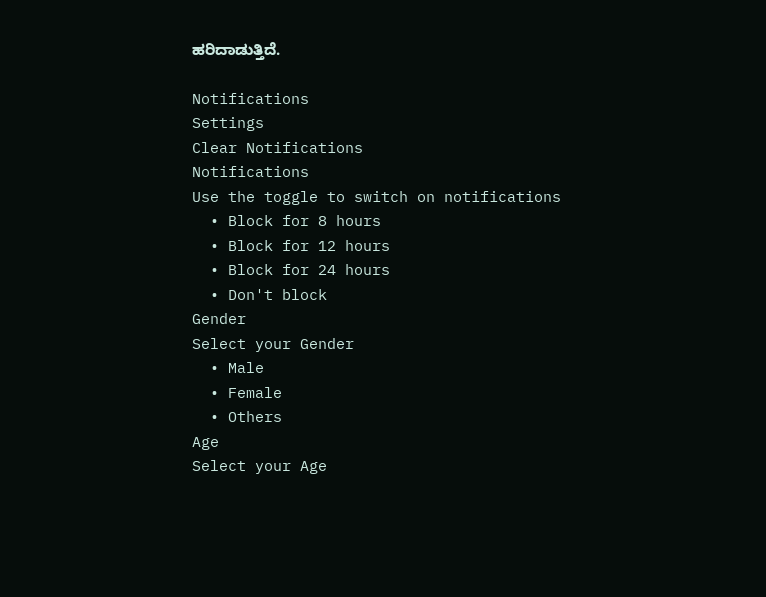ಹರಿದಾಡುತ್ತಿದೆ.

Notifications
Settings
Clear Notifications
Notifications
Use the toggle to switch on notifications
  • Block for 8 hours
  • Block for 12 hours
  • Block for 24 hours
  • Don't block
Gender
Select your Gender
  • Male
  • Female
  • Others
Age
Select your Age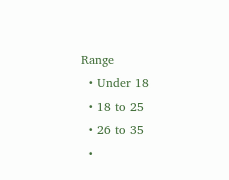Range
  • Under 18
  • 18 to 25
  • 26 to 35
  •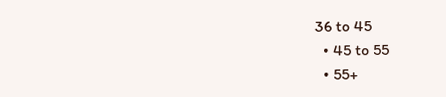36 to 45
  • 45 to 55
  • 55+